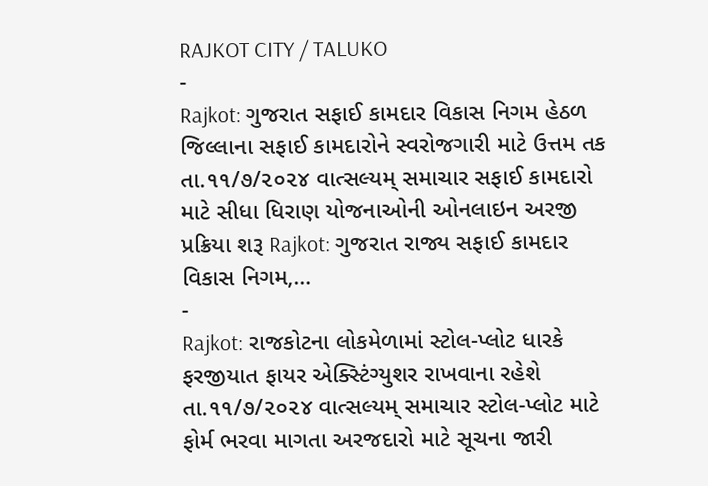RAJKOT CITY / TALUKO
-
Rajkot: ગુજરાત સફાઈ કામદાર વિકાસ નિગમ હેઠળ જિલ્લાના સફાઈ કામદારોને સ્વરોજગારી માટે ઉત્તમ તક
તા.૧૧/૭/૨૦૨૪ વાત્સલ્યમ્ સમાચાર સફાઈ કામદારો માટે સીધા ધિરાણ યોજનાઓની ઓનલાઇન અરજી પ્રક્રિયા શરૂ Rajkot: ગુજરાત રાજ્ય સફાઈ કામદાર વિકાસ નિગમ,…
-
Rajkot: રાજકોટના લોકમેળામાં સ્ટોલ-પ્લોટ ધારકે ફરજીયાત ફાયર એક્સ્ટિંગ્યુશર રાખવાના રહેશે
તા.૧૧/૭/૨૦૨૪ વાત્સલ્યમ્ સમાચાર સ્ટોલ-પ્લોટ માટે ફોર્મ ભરવા માગતા અરજદારો માટે સૂચના જારી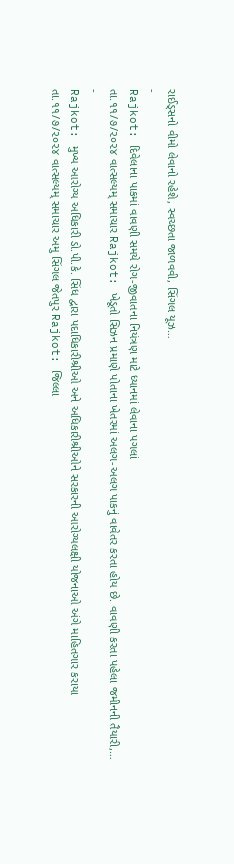રાઈડ્સનો વીમો લેવાનો રહેશે, સ્વચ્છતા જાળવવી, સિંગલ યૂઝ…
-
Rajkot: દિવેલાના પાકમાં વાવણી સમયે રોગ-જીવાતના નિયંત્રણ માટે ધ્યાનમાં લેવાના પગલાં
તા.૧૧/૭/૨૦૨૪ વાત્સલ્યમ્ સમાચાર Rajkot: ખેડૂતો સિઝન પ્રમાણે પોતાના ખેતરમાં અલગ-અલગ પાકનું વાવેતર કરતા હોય છે. વાવણી કરતા પહેલા જમીનની તૈયારી,…
-
Rajkot: મુખ્ય આરોગ્ય અધિકારી ડો.પી.કે. સિંધ દ્વારા પદાધિકારીશ્રીઓ અને અધિકારીશ્રીઓને સરકારની આરોગ્યલક્ષી યોજનાઓ અંગે માહિતગાર કરાયા
તા.૧૧/૭/૨૦૨૪ વાત્સલ્યમ્ સમાચાર અમુ સિંગલ જેતપુર Rajkot: જિલ્લા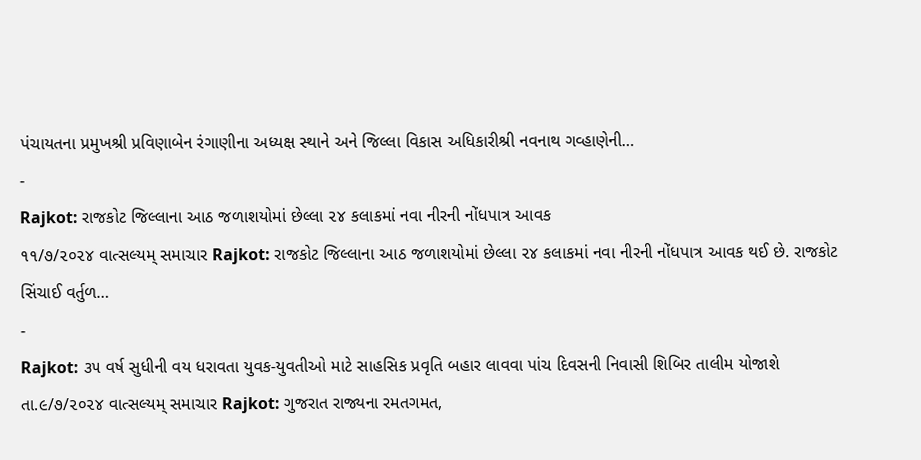પંચાયતના પ્રમુખશ્રી પ્રવિણાબેન રંગાણીના અધ્યક્ષ સ્થાને અને જિલ્લા વિકાસ અધિકારીશ્રી નવનાથ ગવ્હાણેની…
-
Rajkot: રાજકોટ જિલ્લાના આઠ જળાશયોમાં છેલ્લા ૨૪ કલાકમાં નવા નીરની નોંધપાત્ર આવક
૧૧/૭/૨૦૨૪ વાત્સલ્યમ્ સમાચાર Rajkot: રાજકોટ જિલ્લાના આઠ જળાશયોમાં છેલ્લા ૨૪ કલાકમાં નવા નીરની નોંધપાત્ર આવક થઈ છે. રાજકોટ સિંચાઈ વર્તુળ…
-
Rajkot: ૩૫ વર્ષ સુધીની વય ધરાવતા યુવક-યુવતીઓ માટે સાહસિક પ્રવૃતિ બહાર લાવવા પાંચ દિવસની નિવાસી શિબિર તાલીમ યોજાશે
તા.૯/૭/૨૦૨૪ વાત્સલ્યમ્ સમાચાર Rajkot: ગુજરાત રાજ્યના રમતગમત,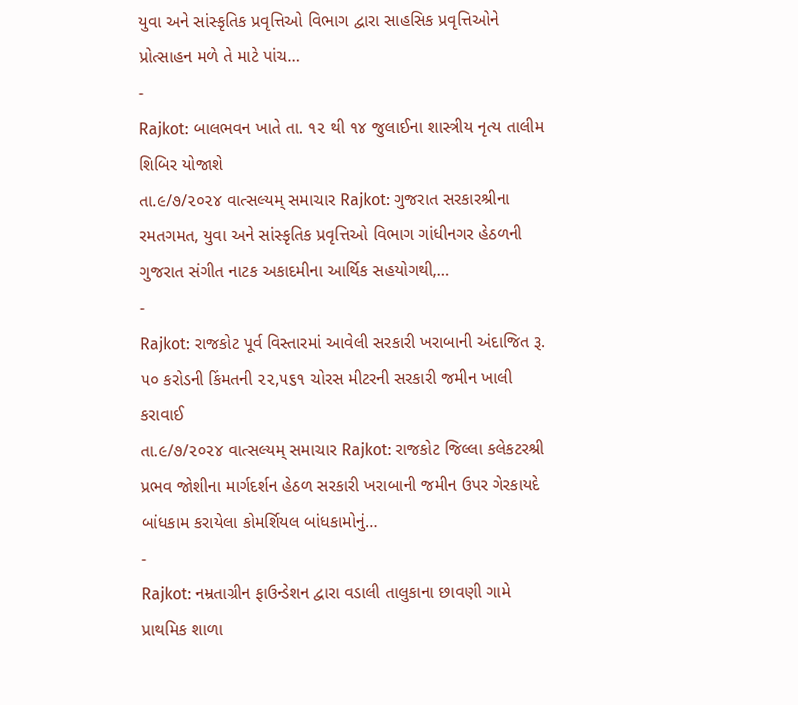યુવા અને સાંસ્કૃતિક પ્રવૃત્તિઓ વિભાગ દ્વારા સાહસિક પ્રવૃત્તિઓને પ્રોત્સાહન મળે તે માટે પાંચ…
-
Rajkot: બાલભવન ખાતે તા. ૧૨ થી ૧૪ જુલાઈના શાસ્ત્રીય નૃત્ય તાલીમ શિબિર યોજાશે
તા.૯/૭/૨૦૨૪ વાત્સલ્યમ્ સમાચાર Rajkot: ગુજરાત સરકારશ્રીના રમતગમત, યુવા અને સાંસ્કૃતિક પ્રવૃત્તિઓ વિભાગ ગાંધીનગર હેઠળની ગુજરાત સંગીત નાટક અકાદમીના આર્થિક સહયોગથી,…
-
Rajkot: રાજકોટ પૂર્વ વિસ્તારમાં આવેલી સરકારી ખરાબાની અંદાજિત રૂ. ૫૦ કરોડની કિંમતની ૨૨,૫૬૧ ચોરસ મીટરની સરકારી જમીન ખાલી કરાવાઈ
તા.૯/૭/૨૦૨૪ વાત્સલ્યમ્ સમાચાર Rajkot: રાજકોટ જિલ્લા કલેકટરશ્રી પ્રભવ જોશીના માર્ગદર્શન હેઠળ સરકારી ખરાબાની જમીન ઉપર ગેરકાયદે બાંધકામ કરાયેલા કોમર્શિયલ બાંધકામોનું…
-
Rajkot: નમ્રતાગ્રીન ફાઉન્ડેશન દ્વારા વડાલી તાલુકાના છાવણી ગામે પ્રાથમિક શાળા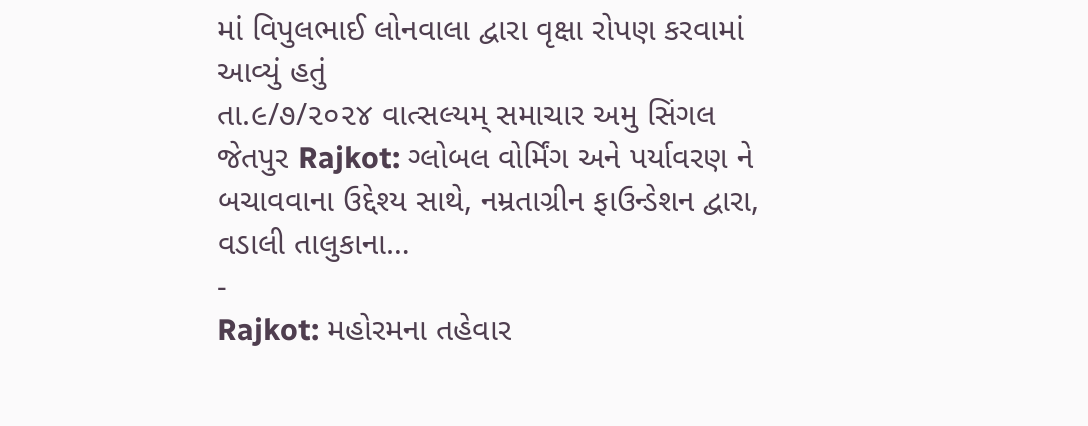માં વિપુલભાઈ લોનવાલા દ્વારા વૃક્ષા રોપણ કરવામાં આવ્યું હતું
તા.૯/૭/૨૦૨૪ વાત્સલ્યમ્ સમાચાર અમુ સિંગલ જેતપુર Rajkot: ગ્લોબલ વોર્મિંગ અને પર્યાવરણ ને બચાવવાના ઉદ્દેશ્ય સાથે, નમ્રતાગ્રીન ફાઉન્ડેશન દ્વારા, વડાલી તાલુકાના…
-
Rajkot: મહોરમના તહેવાર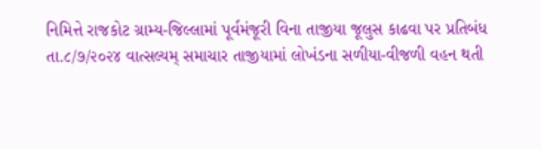નિમિત્તે રાજકોટ ગ્રામ્ય-જિલ્લામાં પૂર્વમંજૂરી વિના તાજીયા જૂલુસ કાઢવા પર પ્રતિબંધ
તા.૮/૭/૨૦૨૪ વાત્સલ્યમ્ સમાચાર તાજીયામાં લોખંડના સળીયા-વીજળી વહન થતી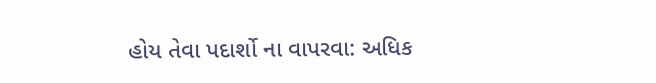હોય તેવા પદાર્શો ના વાપરવા: અધિક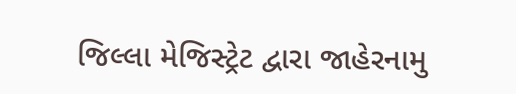જિલ્લા મેજિસ્ટ્રેટ દ્વારા જાહેરનામુ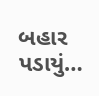બહાર પડાયું…